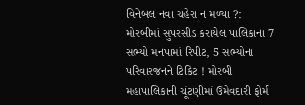વિનેબલ નવા ચહેરા ન મળ્યા ?: મોરબીમાં સુપરસીડ કરાયેલ પાલિકાના 7 સભ્યો મનપામાં રિપીટ, 5 સભ્યોના પરિવારજનને ટિકિટ ! મોરબી મહાપાલિકાની ચૂંટણીમાં ઉમેવદારી ફોર્મ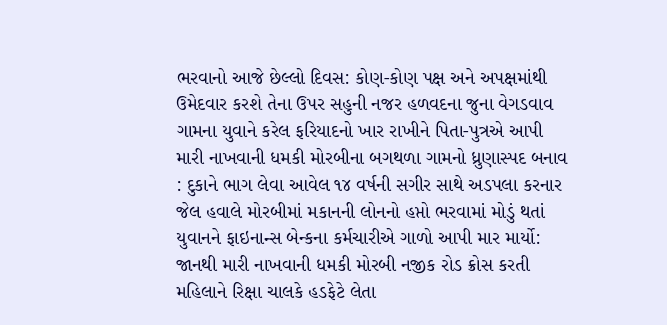ભરવાનો આજે છેલ્લો દિવસ: કોણ-કોણ પક્ષ અને અપક્ષમાંથી ઉમેદવાર કરશે તેના ઉપર સહુની નજર હળવદના જુના વેગડવાવ ગામના યુવાને કરેલ ફરિયાદનો ખાર રાખીને પિતા-પુત્રએ આપી મારી નાખવાની ધમકી મોરબીના બગથળા ગામનો ધ્રુણાસ્પદ બનાવ : દુકાને ભાગ લેવા આવેલ ૧૪ વર્ષની સગીર સાથે અડપલા કરનાર જેલ હવાલે મોરબીમાં મકાનની લોનનો હપ્તો ભરવામાં મોડું થતાં યુવાનને ફાઇનાન્સ બેન્કના કર્મચારીએ ગાળો આપી માર માર્યો: જાનથી મારી નાખવાની ધમકી મોરબી નજીક રોડ ક્રોસ કરતી મહિલાને રિક્ષા ચાલકે હડફેટે લેતા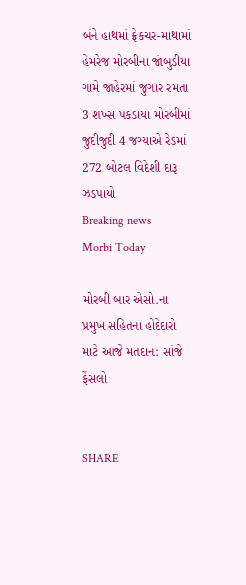બંને હાથમાં ફ્રેકચર-માથામાં હેમરેજ મોરબીના જાંબુડીયા ગામે જાહેરમાં જુગાર રમતા 3 શખ્સ પકડાયા મોરબીમાં જુદીજુદી 4 જગ્યાએ રેડમાં 272 બોટલ વિદેશી દારૂ ઝડપાયો
Breaking news
Morbi Today

મોરબી બાર એસો.ના પ્રમુખ સહિતના હોદેદારો માટે આજે મતદાન: સાંજે ફેંસલો


SHARE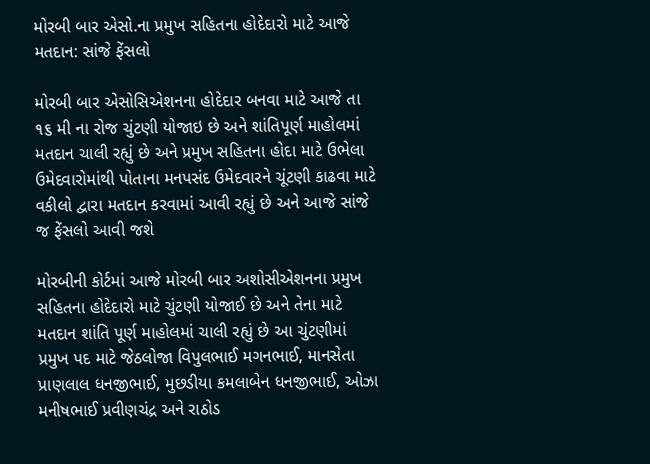મોરબી બાર એસો.ના પ્રમુખ સહિતના હોદેદારો માટે આજે મતદાન: સાંજે ફેંસલો

મોરબી બાર એસોસિએશનના હોદેદાર બનવા માટે આજે તા ૧૬ મી ના રોજ ચુંટણી યોજાઇ છે અને શાંતિપૂર્ણ માહોલમાં મતદાન ચાલી રહ્યું છે અને પ્રમુખ સહિતના હોદા માટે ઉભેલા ઉમેદવારોમાંથી પોતાના મનપસંદ ઉમેદવારને ચૂંટણી કાઢવા માટે વકીલો દ્વારા મતદાન કરવામાં આવી રહ્યું છે અને આજે સાંજે જ ફેંસલો આવી જશે

મોરબીની કોર્ટમાં આજે મોરબી બાર અશોસીએશનના પ્રમુખ  સહિતના હોદેદારો માટે ચુંટણી યોજાઈ છે અને તેના માટે મતદાન શાંતિ પૂર્ણ માહોલમાં ચાલી રહ્યું છે આ ચુંટણીમાં પ્રમુખ પદ માટે જેઠલોજા વિપુલભાઈ મગનભાઈ, માનસેતા પ્રાણલાલ ધનજીભાઈ, મુછડીયા કમલાબેન ધનજીભાઈ, ઓઝા મનીષભાઈ પ્રવીણચંદ્ર અને રાઠોડ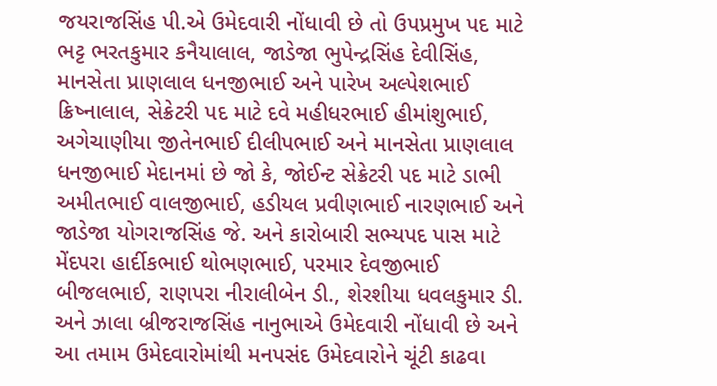જયરાજસિંહ પી.એ ઉમેદવારી નોંધાવી છે તો ઉપપ્રમુખ પદ માટે ભટ્ટ ભરતકુમાર કનૈયાલાલ, જાડેજા ભુપેન્દ્રસિંહ દેવીસિંહ, માનસેતા પ્રાણલાલ ધનજીભાઈ અને પારેખ અલ્પેશભાઈ ક્રિષ્નાલાલ, સેક્રેટરી પદ માટે દવે મહીધરભાઈ હીમાંશુભાઈ, અગેચાણીયા જીતેનભાઈ દીલીપભાઈ અને માનસેતા પ્રાણલાલ ધનજીભાઈ મેદાનમાં છે જો કે, જોઈન્ટ સેક્રેટરી પદ માટે ડાભી અમીતભાઈ વાલજીભાઈ, હડીયલ પ્રવીણભાઈ નારણભાઈ અને જાડેજા યોગરાજસિંહ જે. અને કારોબારી સભ્યપદ પાસ માટે મેંદપરા હાર્દીકભાઈ થોભણભાઈ, પરમાર દેવજીભાઈ બીજલભાઈ, રાણપરા નીરાલીબેન ડી., શેરશીયા ધવલકુમાર ડી. અને ઝાલા બ્રીજરાજસિંહ નાનુભાએ ઉમેદવારી નોંધાવી છે અને આ તમામ ઉમેદવારોમાંથી મનપસંદ ઉમેદવારોને ચૂંટી કાઢવા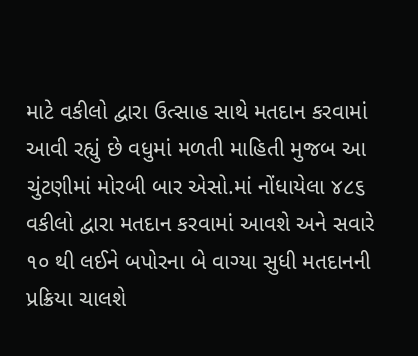માટે વકીલો દ્વારા ઉત્સાહ સાથે મતદાન કરવામાં આવી રહ્યું છે વધુમાં મળતી માહિતી મુજબ આ ચુંટણીમાં મોરબી બાર એસો.માં નોંધાયેલા ૪૮૬ વકીલો દ્વારા મતદાન કરવામાં આવશે અને સવારે ૧૦ થી લઈને બપોરના બે વાગ્યા સુધી મતદાનની પ્રક્રિયા ચાલશે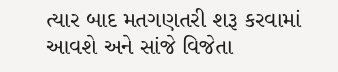ત્યાર બાદ મતગણતરી શરૂ કરવામાં આવશે અને સાંજે વિજેતા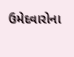ઉમેદવારોના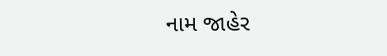નામ જાહેર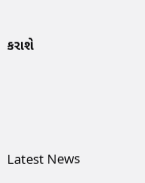કરાશે






Latest News